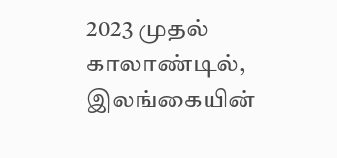2023 முதல் காலாண்டில், இலங்கையின்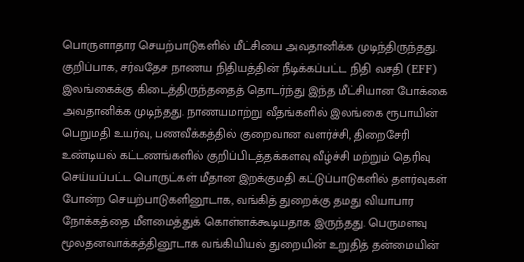பொருளாதார செயற்பாடுகளில் மீட்சியை அவதானிக்க முடிந்திருந்தது. குறிப்பாக, சர்வதேச நாணய நிதியத்தின் நீடிக்கப்பட்ட நிதி வசதி (EFF) இலங்கைக்கு கிடைத்திருந்ததைத் தொடர்ந்து இந்த மீட்சியான போக்கை அவதானிக்க முடிந்தது. நாணயமாற்று வீதங்களில் இலங்கை ரூபாயின் பெறுமதி உயர்வு, பணவீக்கத்தில் குறைவான வளர்ச்சி, திறைசேரி உண்டியல் கட்டணங்களில் குறிப்பிடத்தக்களவு வீழ்ச்சி மற்றும் தெரிவு செய்யப்பட்ட பொருட்கள் மீதான இறக்குமதி கட்டுப்பாடுகளில் தளர்வுகள் போன்ற செயற்பாடுகளினூடாக, வங்கித் துறைக்கு தமது வியாபார நோக்கத்தை மீளமைத்துக் கொள்ளக்கூடியதாக இருந்தது. பெருமளவு மூலதனவாக்கத்தினூடாக வங்கியியல் துறையின் உறுதித் தன்மையின்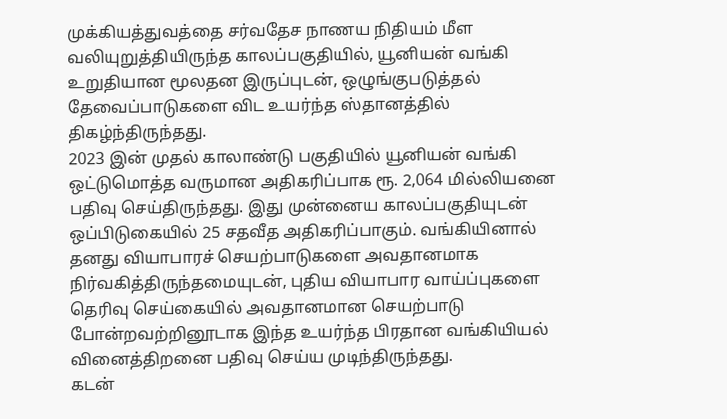முக்கியத்துவத்தை சர்வதேச நாணய நிதியம் மீள வலியுறுத்தியிருந்த காலப்பகுதியில், யூனியன் வங்கி உறுதியான மூலதன இருப்புடன், ஒழுங்குபடுத்தல் தேவைப்பாடுகளை விட உயர்ந்த ஸ்தானத்தில் திகழ்ந்திருந்தது.
2023 இன் முதல் காலாண்டு பகுதியில் யூனியன் வங்கி ஒட்டுமொத்த வருமான அதிகரிப்பாக ரூ. 2,064 மில்லியனை பதிவு செய்திருந்தது. இது முன்னைய காலப்பகுதியுடன் ஒப்பிடுகையில் 25 சதவீத அதிகரிப்பாகும். வங்கியினால் தனது வியாபாரச் செயற்பாடுகளை அவதானமாக நிர்வகித்திருந்தமையுடன், புதிய வியாபார வாய்ப்புகளை தெரிவு செய்கையில் அவதானமான செயற்பாடு போன்றவற்றினூடாக இந்த உயர்ந்த பிரதான வங்கியியல் வினைத்திறனை பதிவு செய்ய முடிந்திருந்தது.
கடன்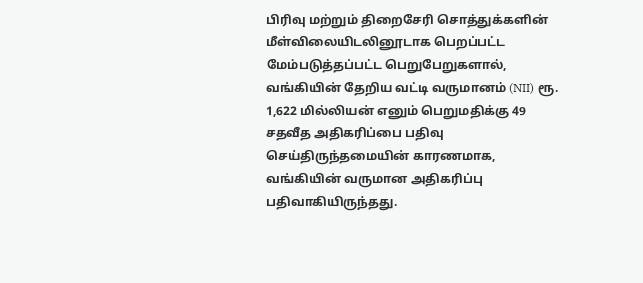பிரிவு மற்றும் திறைசேரி சொத்துக்களின் மீள்விலையிடலினூடாக பெறப்பட்ட மேம்படுத்தப்பட்ட பெறுபேறுகளால், வங்கியின் தேறிய வட்டி வருமானம் (NII) ரூ. 1,622 மில்லியன் எனும் பெறுமதிக்கு 49 சதவீத அதிகரிப்பை பதிவு செய்திருந்தமையின் காரணமாக, வங்கியின் வருமான அதிகரிப்பு பதிவாகியிருந்தது.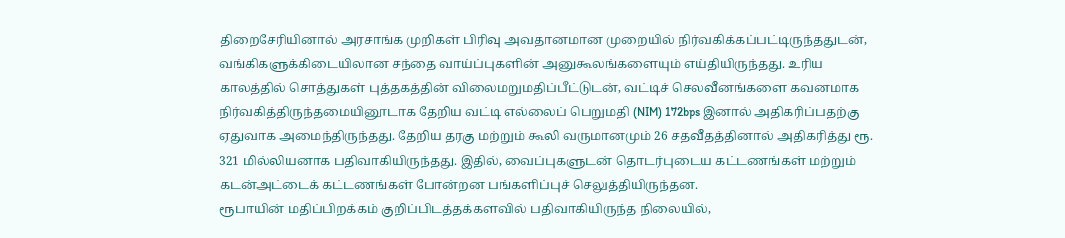திறைசேரியினால் அரசாங்க முறிகள் பிரிவு அவதானமான முறையில் நிர்வகிக்கப்பட்டிருந்ததுடன், வங்கிகளுக்கிடையிலான சந்தை வாய்ப்புகளின் அனுகூலங்களையும் எய்தியிருந்தது. உரிய காலத்தில் சொத்துகள் புத்தகத்தின் விலைமறுமதிப்பீட்டுடன், வட்டிச் செலவீனங்களை கவனமாக நிர்வகித்திருந்தமையினூடாக தேறிய வட்டி எல்லைப் பெறுமதி (NIM) 172bps இனால் அதிகரிப்பதற்கு ஏதுவாக அமைந்திருந்தது. தேறிய தரகு மற்றும் கூலி வருமானமும் 26 சதவீதத்தினால் அதிகரித்து ரூ. 321 மில்லியனாக பதிவாகியிருந்தது. இதில், வைப்புகளுடன் தொடர்புடைய கட்டணங்கள் மற்றும் கடன்அட்டைக் கட்டணங்கள் போன்றன பங்களிப்புச் செலுத்தியிருந்தன.
ரூபாயின் மதிப்பிறக்கம் குறிப்பிடத்தக்களவில் பதிவாகியிருந்த நிலையில்,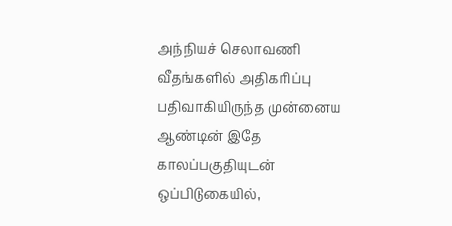அந்நியச் செலாவணி வீதங்களில் அதிகரிப்பு பதிவாகியிருந்த முன்னைய ஆண்டின் இதே காலப்பகுதியுடன் ஒப்பிடுகையில்,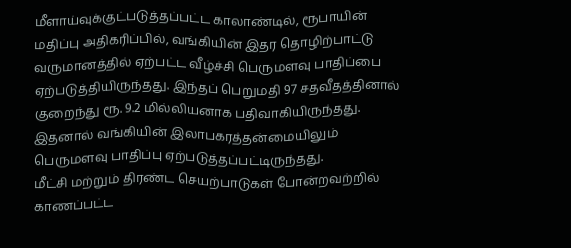மீளாய்வுக்குட்படுத்தப்பட்ட காலாண்டில், ரூபாயின் மதிப்பு அதிகரிப்பில், வங்கியின் இதர தொழிற்பாட்டு வருமானத்தில் ஏற்பட்ட வீழ்ச்சி பெருமளவு பாதிப்பை ஏற்படுத்தியிருந்தது. இந்தப் பெறுமதி 97 சதவீதத்தினால் குறைந்து ரூ. 9.2 மில்லியனாக பதிவாகியிருந்தது. இதனால் வங்கியின் இலாபகரத்தன்மையிலும் பெருமளவு பாதிப்பு ஏற்படுத்தப்பட்டிருந்தது.
மீட்சி மற்றும் திரண்ட செயற்பாடுகள் போன்றவற்றில் காணப்பட்ட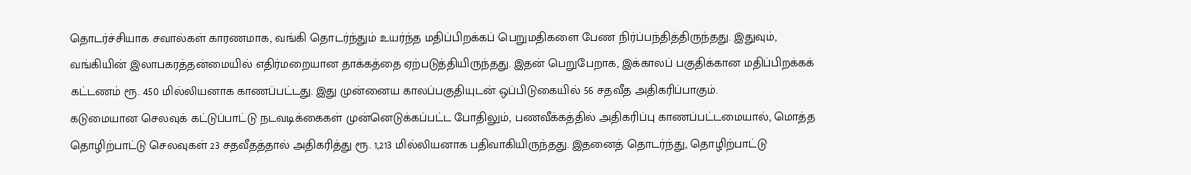தொடர்ச்சியாக சவால்கள் காரணமாக, வங்கி தொடர்ந்தும் உயர்ந்த மதிப்பிறக்கப் பெறுமதிகளை பேண நிர்ப்பந்தித்திருந்தது. இதுவும், வங்கியின் இலாபகரத்தன்மையில் எதிர்மறையான தாக்கத்தை ஏற்படுத்தியிருந்தது. இதன் பெறுபேறாக, இக்காலப் பகுதிக்கான மதிப்பிறக்கக் கட்டணம் ரூ. 450 மில்லியனாக காணப்பட்டது. இது முன்னைய காலப்பகுதியுடன் ஒப்பிடுகையில் 56 சதவீத அதிகரிப்பாகும்.
கடுமையான செலவுக் கட்டுப்பாட்டு நடவடிக்கைகள் முன்னெடுக்கப்பட்ட போதிலும், பணவீக்கத்தில் அதிகரிப்பு காணப்பட்டமையால், மொத்த தொழிற்பாட்டு செலவுகள் 23 சதவீதத்தால் அதிகரித்து ரூ. 1,213 மில்லியனாக பதிவாகியிருந்தது. இதனைத் தொடர்ந்து, தொழிற்பாட்டு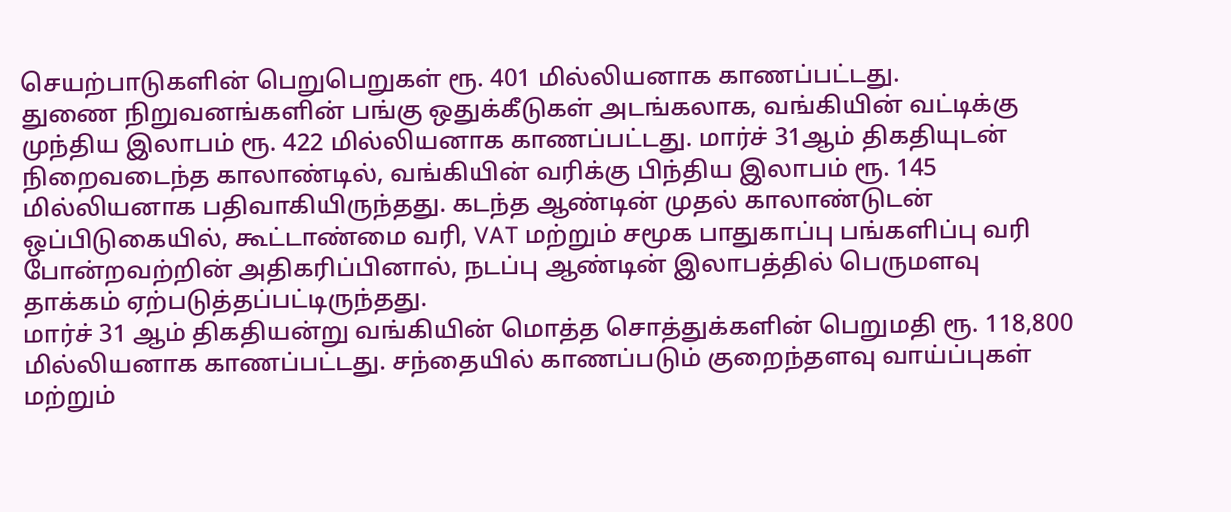செயற்பாடுகளின் பெறுபெறுகள் ரூ. 401 மில்லியனாக காணப்பட்டது.
துணை நிறுவனங்களின் பங்கு ஒதுக்கீடுகள் அடங்கலாக, வங்கியின் வட்டிக்கு முந்திய இலாபம் ரூ. 422 மில்லியனாக காணப்பட்டது. மார்ச் 31ஆம் திகதியுடன் நிறைவடைந்த காலாண்டில், வங்கியின் வரிக்கு பிந்திய இலாபம் ரூ. 145 மில்லியனாக பதிவாகியிருந்தது. கடந்த ஆண்டின் முதல் காலாண்டுடன் ஒப்பிடுகையில், கூட்டாண்மை வரி, VAT மற்றும் சமூக பாதுகாப்பு பங்களிப்பு வரி போன்றவற்றின் அதிகரிப்பினால், நடப்பு ஆண்டின் இலாபத்தில் பெருமளவு தாக்கம் ஏற்படுத்தப்பட்டிருந்தது.
மார்ச் 31 ஆம் திகதியன்று வங்கியின் மொத்த சொத்துக்களின் பெறுமதி ரூ. 118,800 மில்லியனாக காணப்பட்டது. சந்தையில் காணப்படும் குறைந்தளவு வாய்ப்புகள் மற்றும்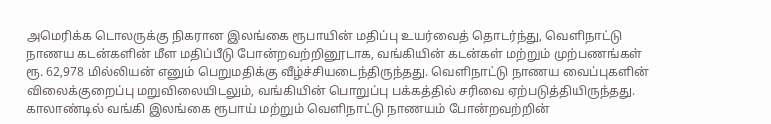அமெரிக்க டொலருக்கு நிகரான இலங்கை ரூபாயின் மதிப்பு உயர்வைத் தொடர்ந்து, வெளிநாட்டு நாணய கடன்களின் மீள மதிப்பீடு போன்றவற்றினூடாக, வங்கியின் கடன்கள் மற்றும் முற்பணங்கள் ரூ. 62,978 மில்லியன் எனும் பெறுமதிக்கு வீழ்ச்சியடைந்திருந்தது. வெளிநாட்டு நாணய வைப்புகளின் விலைக்குறைப்பு மறுவிலையிடலும், வங்கியின் பொறுப்பு பக்கத்தில் சரிவை ஏற்படுத்தியிருந்தது. காலாண்டில் வங்கி இலங்கை ரூபாய் மற்றும் வெளிநாட்டு நாணயம் போன்றவற்றின்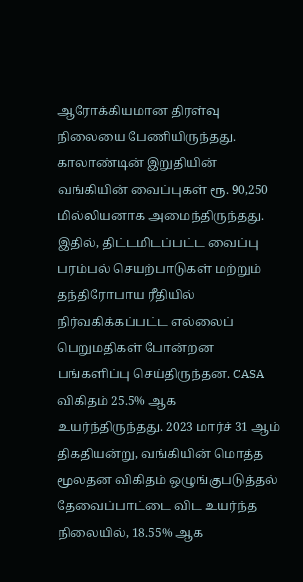ஆரோக்கியமான திரள்வு நிலையை பேணியிருந்தது. காலாண்டின் இறுதியின் வங்கியின் வைப்புகள் ரூ. 90,250 மில்லியனாக அமைந்திருந்தது. இதில், திட்டமிடப்பட்ட வைப்பு பரம்பல் செயற்பாடுகள் மற்றும் தந்திரோபாய ரீதியில் நிர்வகிக்கப்பட்ட எல்லைப் பெறுமதிகள் போன்றன பங்களிப்பு செய்திருந்தன. CASA விகிதம் 25.5% ஆக உயர்ந்திருந்தது. 2023 மார்ச் 31 ஆம் திகதியன்று, வங்கியின் மொத்த மூலதன விகிதம் ஒழுங்குபடுத்தல் தேவைப்பாட்டை விட உயர்ந்த நிலையில், 18.55% ஆக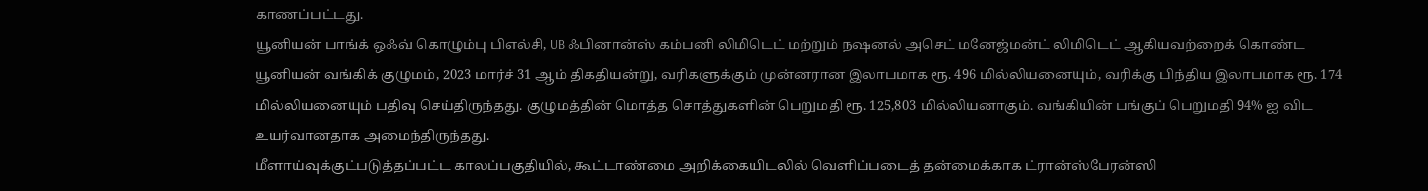காணப்பட்டது.
யூனியன் பாங்க் ஒஃவ் கொழும்பு பிஎல்சி, UB ஃபினான்ஸ் கம்பனி லிமிடெட் மற்றும் நஷனல் அசெட் மனேஜ்மன்ட் லிமிடெட் ஆகியவற்றைக் கொண்ட யூனியன் வங்கிக் குழுமம், 2023 மார்ச் 31 ஆம் திகதியன்று, வரிகளுக்கும் முன்னரான இலாபமாக ரூ. 496 மில்லியனையும், வரிக்கு பிந்திய இலாபமாக ரூ. 174 மில்லியனையும் பதிவு செய்திருந்தது. குழுமத்தின் மொத்த சொத்துகளின் பெறுமதி ரூ. 125,803 மில்லியனாகும். வங்கியின் பங்குப் பெறுமதி 94% ஐ விட உயர்வானதாக அமைந்திருந்தது.
மீளாய்வுக்குட்படுத்தப்பட்ட காலப்பகுதியில், கூட்டாண்மை அறிக்கையிடலில் வெளிப்படைத் தன்மைக்காக ட்ரான்ஸ்பேரன்ஸி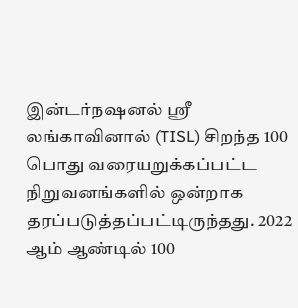இன்டர்நஷனல் ஸ்ரீ லங்காவினால் (TISL) சிறந்த 100 பொது வரையறுக்கப்பட்ட நிறுவனங்களில் ஒன்றாக தரப்படுத்தப்பட்டிருந்தது. 2022 ஆம் ஆண்டில் 100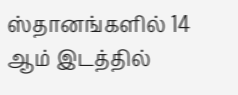ஸ்தானங்களில் 14 ஆம் இடத்தில்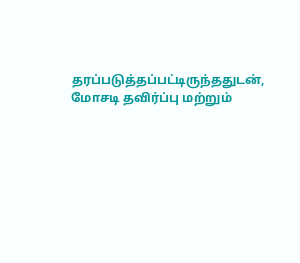தரப்படுத்தப்பட்டிருந்ததுடன், மோசடி தவிர்ப்பு மற்றும்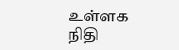உள்ளக நிதி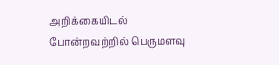அறிக்கையிடல் போன்றவற்றில் பெருமளவு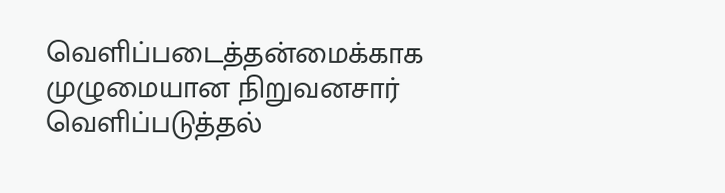வெளிப்படைத்தன்மைக்காக முழுமையான நிறுவனசார் வெளிப்படுத்தல்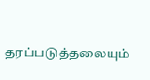தரப்படுத்தலையும்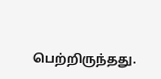பெற்றிருந்தது.